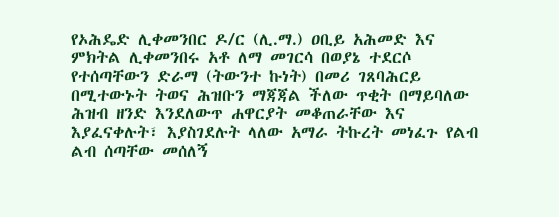የኦሕዴድ ሊቀመንበር ዶ/ር (ሊ.ማ.) ዐቢይ አሕመድ እና ምክትል ሊቀመንበሩ አቶ ለማ መገርሳ በወያኔ ተደርሶ የተሰጣቸውን ድራማ (ትውንተ ኩነት) በመሪ ገጸባሕርይ በሚተውኑት ትወና ሕዝቡን ማጃጃል ችለው ጥቂት በማይባለው ሕዝብ ዘንድ እንደለውጥ ሐዋርያት መቆጠራቸው እና እያፈናቀሉት፣ እያስገደሉት ላለው አማራ ትኩረት መነፈጉ የልብ ልብ ሰጣቸው መሰለኝ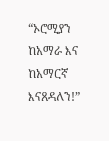“ኦሮሚያን ከአማራ እና ከአማርኛ እናጸዳለን!”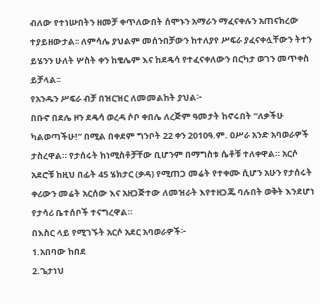ብለው የተነሡበትን ዘመቻ ቀጥለውበት ሰሞኑን አማራን ማፈናቀሉን አጠናክረው ተያይዘውታል፡፡ ለምሳሌ ያህልም መሰንበቻውን ከተለያየ ሥፍራ ያፈናቀሏቸውን ትተን ይሄንን ሁለት ሦስት ቀን ከቄሌም እና ከደዴሳ የተፈናቀለውን በርካታ ወገን መጥቀስ ይቻላል፡፡
የአንዱን ሥፍራ ብቻ በዝርዝር ለመመልከት ያህል፦
በቡኖ በደሌ ዞን ደዴሳ ወረዳ ሶቦ ቀበሌ ለረጅም ዓመታት ከኖሩበት “ለቃችሁ ካልወጣችሁ!” በሚል በቀደም ግንቦት 22 ቀን 2010ዓ.ም. ዐሥራ አንድ አባወራዎች ታስረዋል። የታሰሩት ከነሚስቶቻቸው ቢሆንም በማግስቱ ሴቶቹ ተለቀዋል። አርሶ አደሮቹ ከዚህ በፊት 45 ሄክታር (ቃዳ) የሚጠጋ መሬት የተቀሙ ሲሆን አሁን የታሰሩት ቀሪውን መሬት አርሰው እና አዘጋጅተው ለመዝራት እየተዘጋጁ ባሉበት ወቅት እንደሆነ የታሳሪ ቤተሰቦች ተናግረዋል።
በእስር ላይ የሚገኙት አርሶ አደር አባወራዎች፦
1.አበባው ከበደ
2.ጌታነህ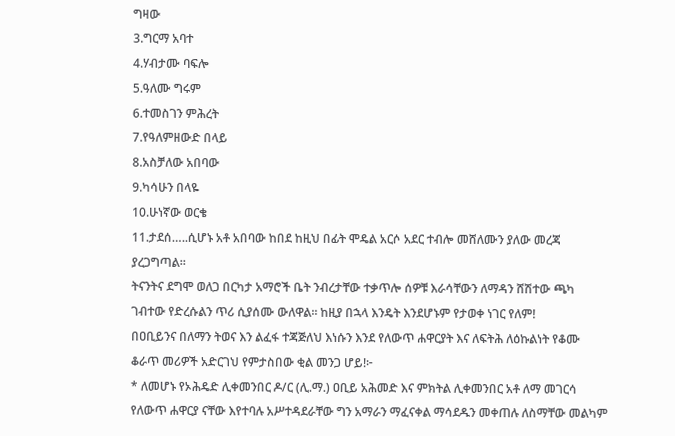ግዛው
3.ግርማ አባተ
4.ሃብታሙ ባፍሎ
5.ዓለሙ ግሩም
6.ተመስገን ምሕረት
7.የዓለምዘውድ በላይ
8.አስቻለው አበባው
9.ካሳሁን በላዬ
10.ሁነኛው ወርቄ
11.ታደሰ…..ሲሆኑ አቶ አበባው ከበደ ከዚህ በፊት ሞዴል አርሶ አደር ተብሎ መሸለሙን ያለው መረጃ ያረጋግጣል።
ትናንትና ደግሞ ወለጋ በርካታ አማሮች ቤት ንብረታቸው ተቃጥሎ ሰዎቹ እራሳቸውን ለማዳን ሸሽተው ጫካ ገብተው የድረሱልን ጥሪ ሲያሰሙ ውለዋል፡፡ ከዚያ በኋላ እንዴት እንደሆኑም የታወቀ ነገር የለም!
በዐቢይንና በለማን ትወና እን ልፈፋ ተጃጅለህ እነሱን እንደ የለውጥ ሐዋርያት እና ለፍትሕ ለዕኩልነት የቆሙ ቆራጥ መሪዎች አድርገህ የምታስበው ቂል መንጋ ሆይ!፦
* ለመሆኑ የኦሕዴድ ሊቀመንበር ዶ/ር (ሊ.ማ.) ዐቢይ አሕመድ እና ምክትል ሊቀመንበር አቶ ለማ መገርሳ የለውጥ ሐዋርያ ናቸው እየተባሉ አሥተዳደራቸው ግን አማራን ማፈናቀል ማሳደዱን መቀጠሉ ለስማቸው መልካም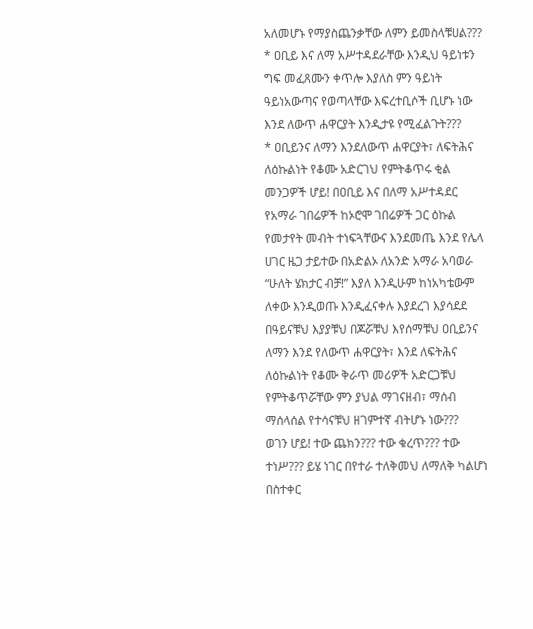አለመሆኑ የማያስጨንቃቸው ለምን ይመስላቹሀል???
* ዐቢይ እና ለማ አሥተዳደራቸው እንዲህ ዓይነቱን ግፍ መፈጸሙን ቀጥሎ እያለስ ምን ዓይነት ዓይነአውጣና የወጣላቸው እፍረተቢሶች ቢሆኑ ነው እንደ ለውጥ ሐዋርያት እንዲታዩ የሚፈልጉት???
* ዐቢይንና ለማን እንደለውጥ ሐዋርያት፣ ለፍትሕና ለዕኩልነት የቆሙ አድርገህ የምትቆጥሩ ቂል መንጋዎች ሆይ! በዐቢይ እና በለማ አሥተዳደር የአማራ ገበሬዎች ከኦሮሞ ገበሬዎች ጋር ዕኩል የመታየት መብት ተነፍጓቸውና እንደመጤ እንደ የሌላ ሀገር ዜጋ ታይተው በአድልኦ ለአንድ አማራ አባወራ “ሁለት ሄክታር ብቻ!” እያለ እንዲሁም ከነአካቴውም ለቀው እንዲወጡ እንዲፈናቀሉ እያደረገ እያሳደደ በዓይናቹህ እያያቹህ በጆሯቹህ እየሰማቹህ ዐቢይንና ለማን እንደ የለውጥ ሐዋርያት፣ እንደ ለፍትሕና ለዕኩልነት የቆሙ ቅራጥ መሪዎች አድርጋቹህ የምትቆጥሯቸው ምን ያህል ማገናዘብ፣ ማሰብ ማሰላሰል የተሳናቹህ ዘገምተኛ ብትሆኑ ነው???
ወገን ሆይ! ተው ጨክን??? ተው ቁረጥ??? ተው ተነሥ??? ይሄ ነገር በየተራ ተለቅመህ ለማለቅ ካልሆነ በስተቀር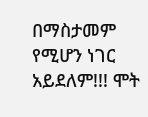በማስታመም የሚሆን ነገር አይደለም!!! ሞት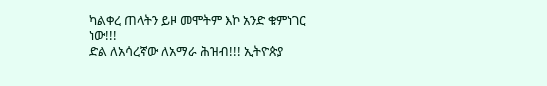ካልቀረ ጠላትን ይዞ መሞትም እኮ አንድ ቁምነገር ነው!!!
ድል ለአሳረኛው ለአማራ ሕዝብ!!! ኢትዮጵያ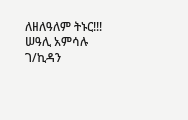ለዘለዓለም ትኑር!!!
ሠዓሊ አምሳሉ ገ/ኪዳን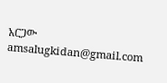አርጋው
amsalugkidan@gmail.com